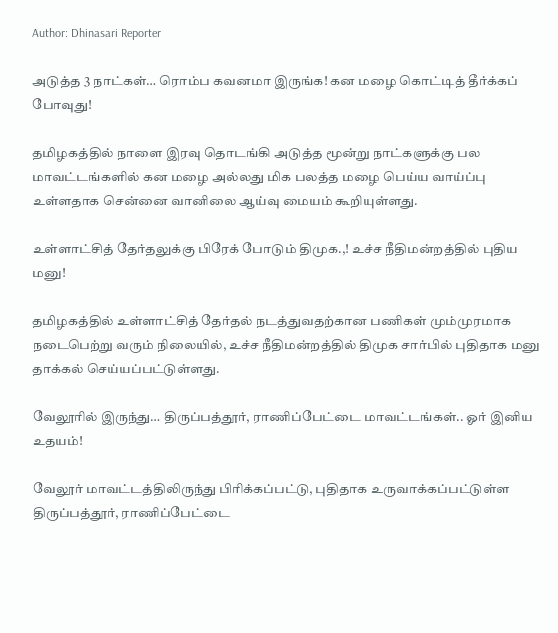Author: Dhinasari Reporter

அடுத்த 3 நாட்கள்… ரொம்ப கவனமா இருங்க! கன மழை கொட்டித் தீர்க்கப் போவுது!

தமிழகத்தில் நாளை இரவு தொடங்கி அடுத்த மூன்று நாட்களுக்கு பல மாவட்டங்களில் கன மழை அல்லது மிக பலத்த மழை பெய்ய வாய்ப்பு உள்ளதாக சென்னை வானிலை ஆய்வு மையம் கூறியுள்ளது.

உள்ளாட்சித் தேர்தலுக்கு பிரேக் போடும் திமுக.,! உச்ச நீதிமன்றத்தில் புதிய மனு!

தமிழகத்தில் உள்ளாட்சித் தேர்தல் நடத்துவதற்கான பணிகள் மும்முரமாக நடைபெற்று வரும் நிலையில், உச்ச நீதிமன்றத்தில் திமுக சார்பில் புதிதாக மனு தாக்கல் செய்யப்பட்டுள்ளது.

வேலூரில் இருந்து… திருப்பத்தூர், ராணிப்பேட்டை மாவட்டங்கள்.. ஓர் இனிய உதயம்!

வேலூர் மாவட்டத்திலிருந்து பிரிக்கப்பட்டு, புதிதாக உருவாக்கப்பட்டுள்ள திருப்பத்தூர், ராணிப்பேட்டை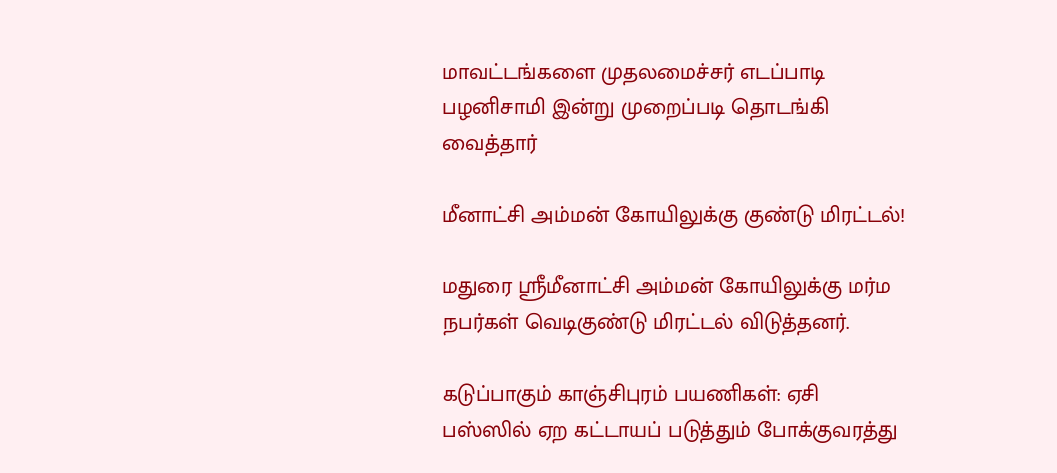மாவட்டங்களை முதலமைச்சர் எடப்பாடி பழனிசாமி இன்று முறைப்படி தொடங்கி வைத்தார்

மீனாட்சி அம்மன் கோயிலுக்கு குண்டு மிரட்டல்!

மதுரை ஸ்ரீமீனாட்சி அம்மன் கோயிலுக்கு மர்ம நபர்கள் வெடிகுண்டு மிரட்டல் விடுத்தனர்.

கடுப்பாகும் காஞ்சிபுரம் பயணிகள்: ஏசி பஸ்ஸில் ஏற கட்டாயப் படுத்தும் போக்குவரத்து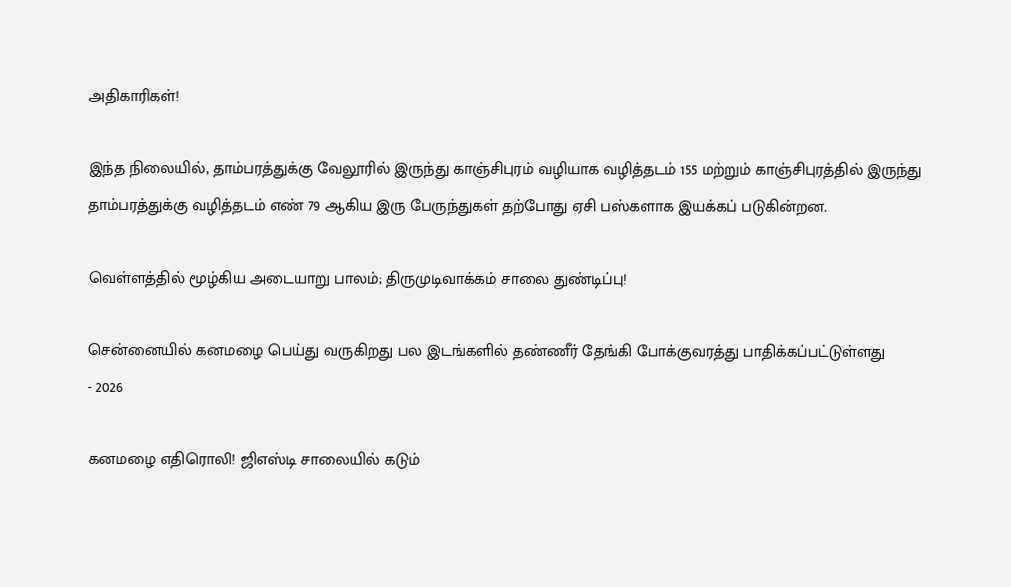அதிகாரிகள்!

இந்த நிலையில், தாம்பரத்துக்கு வேலூரில் இருந்து காஞ்சிபுரம் வழியாக வழித்தடம் 155 மற்றும் காஞ்சிபுரத்தில் இருந்து தாம்பரத்துக்கு வழித்தடம் எண் 79 ஆகிய இரு பேருந்துகள் தற்போது ஏசி பஸ்களாக இயக்கப் படுகின்றன.

வெள்ளத்தில் மூழ்கிய அடையாறு பாலம்; திருமுடிவாக்கம் சாலை துண்டிப்பு!

சென்னையில் கனமழை பெய்து வருகிறது பல இடங்களில் தண்ணீர் தேங்கி போக்குவரத்து பாதிக்கப்பட்டுள்ளது
- 2026

கனமழை எதிரொலி! ஜிஎஸ்டி சாலையில் கடும்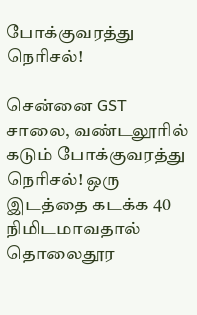போக்குவரத்து நெரிசல்!

சென்னை GST சாலை, வண்டலூரில் கடும் போக்குவரத்து நெரிசல்! ஒரு இடத்தை கடக்க 40 நிமிடமாவதால் தொலைதூர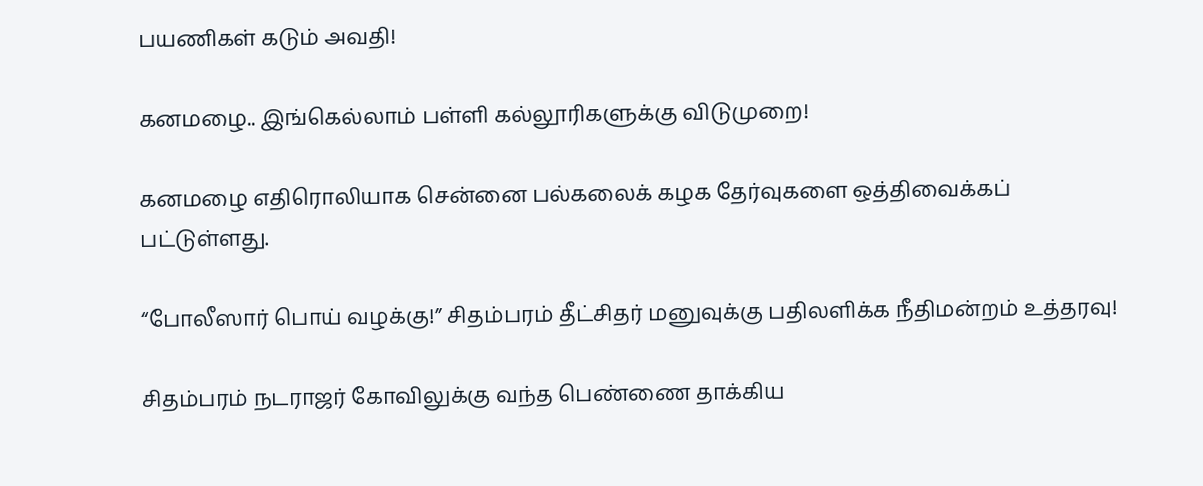பயணிகள் கடும் அவதி!

கனமழை.. இங்கெல்லாம் பள்ளி கல்லூரிகளுக்கு விடுமுறை!

கனமழை எதிரொலியாக சென்னை பல்கலைக் கழக தேர்வுகளை ஒத்திவைக்கப் பட்டுள்ளது.

“போலீஸார் பொய் வழக்கு!” சிதம்பரம் தீட்சிதர் மனுவுக்கு பதிலளிக்க நீதிமன்றம் உத்தரவு!

சிதம்பரம் நடராஜர் கோவிலுக்கு வந்த பெண்ணை தாக்கிய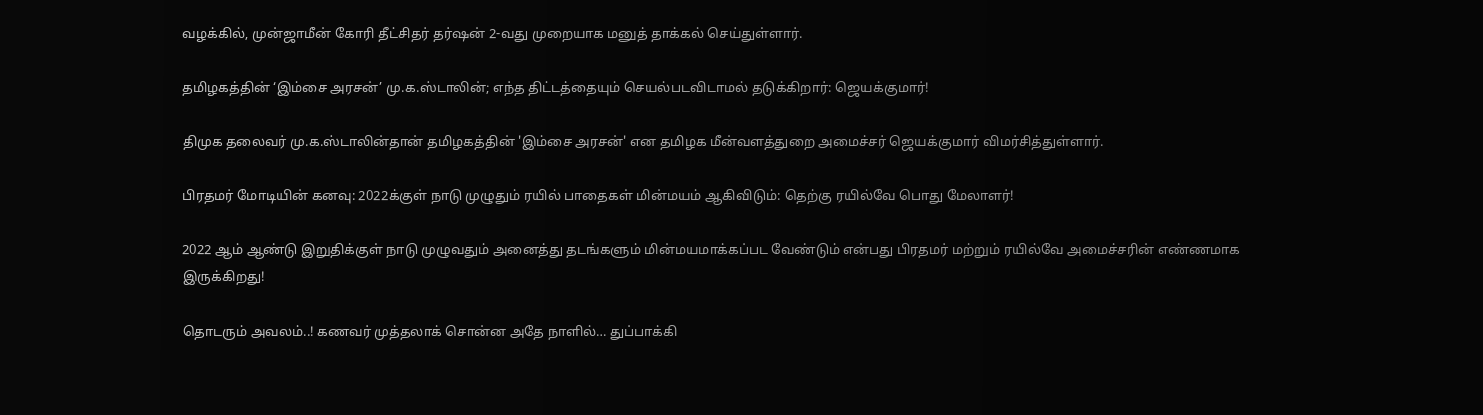வழக்கில், முன்ஜாமீன் கோரி தீட்சிதர் தர்ஷன் 2-வது முறையாக மனுத் தாக்கல் செய்துள்ளார்.

தமிழகத்தின் ‘இம்சை அரசன்’ மு.க.ஸ்டாலின்; எந்த திட்டத்தையும் செயல்படவிடாமல் தடுக்கிறார்: ஜெயக்குமார்!

திமுக தலைவர் மு.க.ஸ்டாலின்தான் தமிழகத்தின் 'இம்சை அரசன்' என தமிழக மீன்வளத்துறை அமைச்சர் ஜெயக்குமார் விமர்சித்துள்ளார்.

பிரதமர் மோடியின் கனவு: 2022க்குள் நாடு முழுதும் ரயில் பாதைகள் மின்மயம் ஆகிவிடும்: தெற்கு ரயில்வே பொது மேலாளர்!

2022 ஆம் ஆண்டு இறுதிக்குள் நாடு முழுவதும் அனைத்து தடங்களும் மின்மயமாக்கப்பட வேண்டும் என்பது பிரதமர் மற்றும் ரயில்வே அமைச்சரின் எண்ணமாக இருக்கிறது!

தொடரும் அவலம்..! கணவர் முத்தலாக் சொன்ன அதே நாளில்… துப்பாக்கி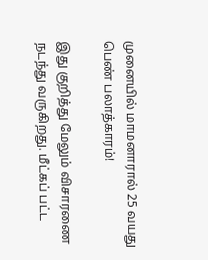முனையில் மாமனாரால் 25 வயது பெண் பலாத்காரம்!

இது குறித்து மேலும் விசாரணை நடந்து வருகிறது. மீட்கப் பட்ட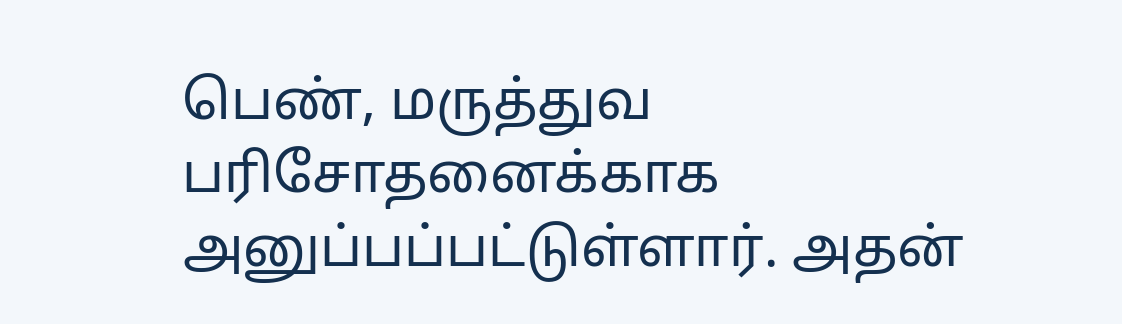பெண், மருத்துவ பரிசோதனைக்காக அனுப்பப்பட்டுள்ளார். அதன்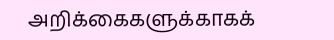அறிக்கைகளுக்காகக்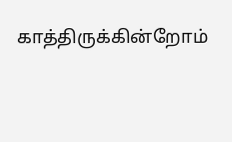காத்திருக்கின்றோம்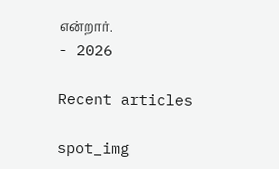என்றார்.
- 2026

Recent articles

spot_img